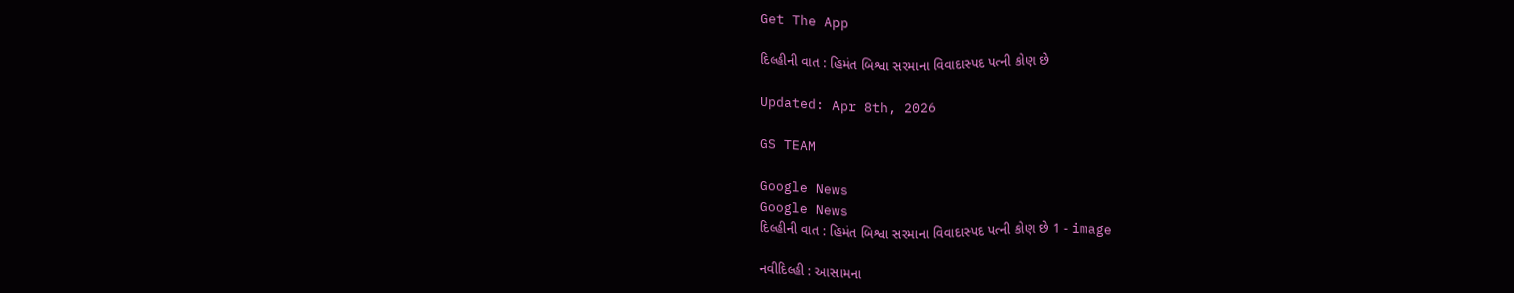Get The App

દિલ્હીની વાત : હિમંત બિશ્વા સરમાના વિવાદાસ્પદ પત્ની કોણ છે

Updated: Apr 8th, 2026

GS TEAM

Google News
Google News
દિલ્હીની વાત : હિમંત બિશ્વા સરમાના વિવાદાસ્પદ પત્ની કોણ છે 1 - image

નવીદિલ્હી : આસામના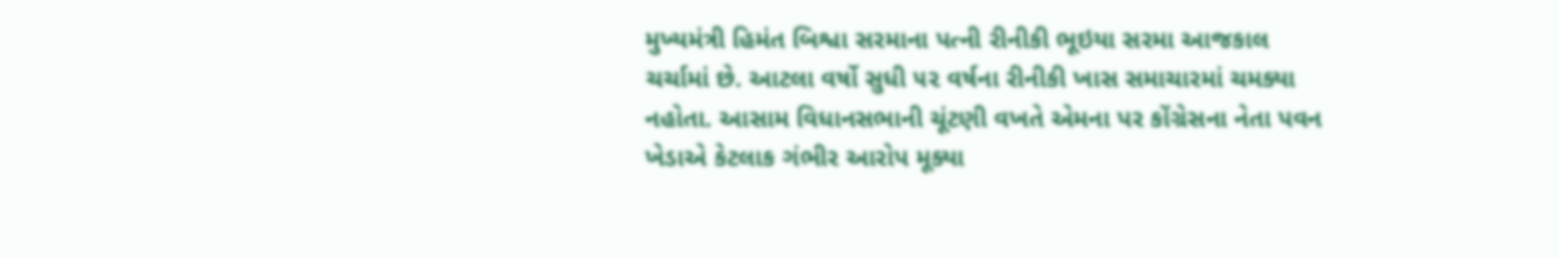મુખ્યમંત્રી હિમંત બિશ્વા સરમાના પત્ની રીનીકી ભૂઇયા સરમા આજકાલ ચર્ચામાં છે. આટલા વર્ષો સુધી ૫૨ વર્ષના રીનીકી ખાસ સમાચારમાં ચમક્યા નહોતા. આસામ વિધાનસભાની ચૂંટણી વખતે એમના પર કોંગ્રેસના નેતા પવન ખેડાએ કેટલાક ગંભીર આરોપ મૂક્યા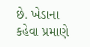છે. ખેડાના કહેવા પ્રમાણે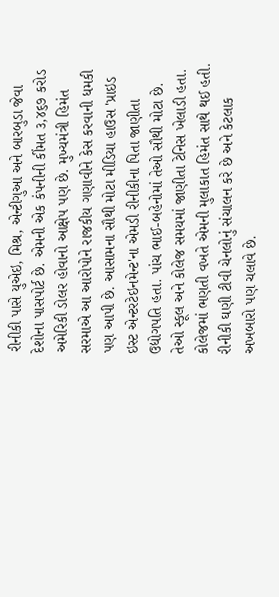રીનીકી પાસે યુએઇ, મિશ્ર, એન્ટીગુઆ અને બારબુડા જેવા દેશોના પાસપોર્ટ છે. એમની એક કંપનીની કીંમત ૩,૪૬૭ કરોડ અમેરિકી ડોલર હોવાનો આક્ષેપ પણ છે. મુખ્યમંત્રી હિમંત સરમાએ આ આરોપોને રાજકીય ગણાવીને કેસ કરવાની ધમકી પણ આપી છે. આસામના સૌથી મોટા મીડિયા હાઉસ 'પ્રાઇડ ઇસ્ટ એન્ટરટેઇનમેન્ટ'ના એમડી રીનીકીના પિતા જાણીતા ઉદ્યોગપતિ હતા. પાંચ ભાઈ-બહેનોમાં તેઓ સૌથી મોટા છે. તેઓ સ્કૂલ અને કોલેજ સમયમાં જાણીતા ટેનિસ ખેલાડી હતા. કોલેજમાં ભણતી વખતે એમની મુલાકાત હિમંત સાથે થઈ હતી. રીનીકી ઘણી ટીવી ચેનલોનું સંચાલન કરે છે અને કેટલાક અખબારો પણ ચલાવે છે.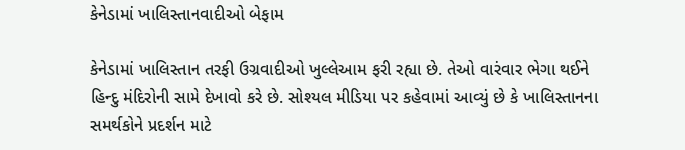કેનેડામાં ખાલિસ્તાનવાદીઓ બેફામ

કેનેડામાં ખાલિસ્તાન તરફી ઉગ્રવાદીઓ ખુલ્લેઆમ ફરી રહ્યા છે. તેઓ વારંવાર ભેગા થઈને હિન્દુ મંદિરોની સામે દેખાવો કરે છે. સોશ્યલ મીડિયા પર કહેવામાં આવ્યું છે કે ખાલિસ્તાનના સમર્થકોને પ્રદર્શન માટે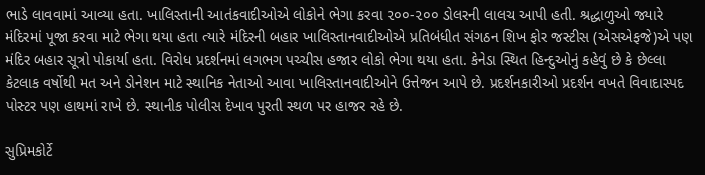ભાડે લાવવામાં આવ્યા હતા. ખાલિસ્તાની આતંકવાદીઓએ લોકોને ભેગા કરવા ૨૦૦-૨૦૦ ડોલરની લાલચ આપી હતી. શ્રદ્ધાળુઓ જ્યારે મંદિરમાં પૂજા કરવા માટે ભેગા થયા હતા ત્યારે મંદિરની બહાર ખાલિસ્તાનવાદીઓએ પ્રતિબંધીત સંગઠન શિખ ફોર જસ્ટીસ (એસએફજે)એ પણ મંદિર બહાર સૂત્રો પોકાર્યા હતા. વિરોધ પ્રદર્શનમાં લગભગ પચ્ચીસ હજાર લોકો ભેગા થયા હતા. કેનેડા સ્થિત હિન્દુઓનું કહેવું છે કે છેલ્લા કેટલાક વર્ષોથી મત અને ડોનેશન માટે સ્થાનિક નેતાઓ આવા ખાલિસ્તાનવાદીઓને ઉત્તેજન આપે છે. પ્રદર્શનકારીઓ પ્રદર્શન વખતે વિવાદાસ્પદ પોસ્ટર પણ હાથમાં રાખે છે. સ્થાનીક પોલીસ દેખાવ પુરતી સ્થળ પર હાજર રહે છે.

સુપ્રિમકોર્ટે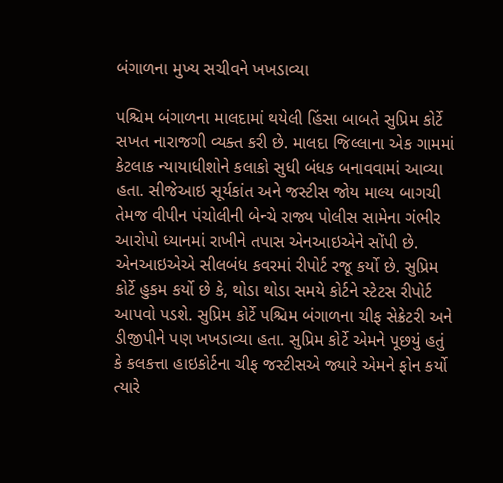બંગાળના મુખ્ય સચીવને ખખડાવ્યા

પશ્ચિમ બંગાળના માલદામાં થયેલી હિંસા બાબતે સુપ્રિમ કોર્ટે સખત નારાજગી વ્યક્ત કરી છે. માલદા જિલ્લાના એક ગામમાં કેટલાક ન્યાયાધીશોને કલાકો સુધી બંધક બનાવવામાં આવ્યા હતા. સીજેઆઇ સૂર્યકાંત અને જસ્ટીસ જોય માલ્ય બાગચી તેમજ વીપીન પંચોલીની બેન્ચે રાજ્ય પોલીસ સામેના ગંભીર આરોપો ધ્યાનમાં રાખીને તપાસ એનઆઇએને સોંપી છે. એનઆઇએએ સીલબંધ કવરમાં રીપોર્ટ રજૂ કર્યો છે. સુપ્રિમ કોર્ટે હુકમ કર્યો છે કે, થોડા થોડા સમયે કોર્ટને સ્ટેટસ રીપોર્ટ આપવો પડશે. સુપ્રિમ કોર્ટે પશ્ચિમ બંગાળના ચીફ સેક્રેટરી અને ડીજીપીને પણ ખખડાવ્યા હતા. સુપ્રિમ કોર્ટે એમને પૂછયું હતું કે કલકત્તા હાઇકોર્ટના ચીફ જસ્ટીસએ જ્યારે એમને ફોન કર્યો ત્યારે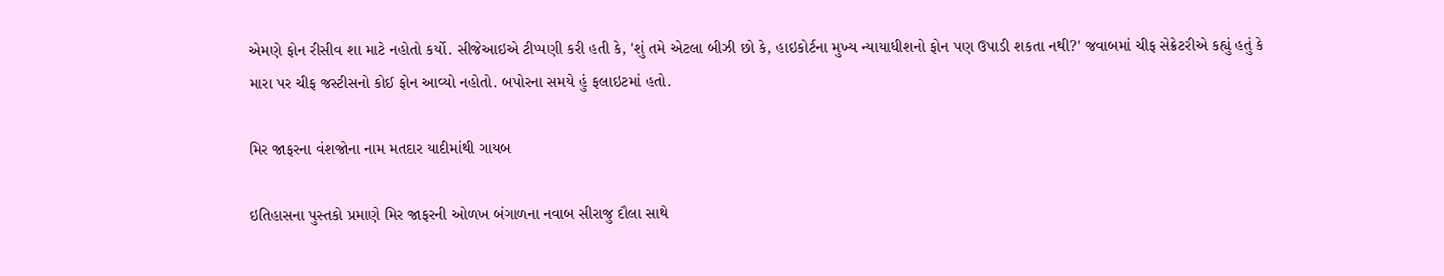એમણે ફોન રીસીવ શા માટે નહોતો કર્યો. સીજેઆઇએ ટીપ્પણી કરી હતી કે, 'શું તમે એટલા બીઝી છો કે, હાઇકોર્ટના મુખ્ય ન્યાયાધીશનો ફોન પણ ઉપાડી શકતા નથી?' જવાબમાં ચીફ સેક્રેટરીએ કહ્યું હતું કે મારા પર ચીફ જસ્ટીસનો કોઈ ફોન આવ્યો નહોતો. બપોરના સમયે હું ફલાઇટમાં હતો.

મિર જાફરના વંશજોના નામ મતદાર યાદીમાંથી ગાયબ

ઇતિહાસના પુસ્તકો પ્રમાણે મિર જાફરની ઓળખ બંગાળના નવાબ સીરાજુ દૌલા સાથે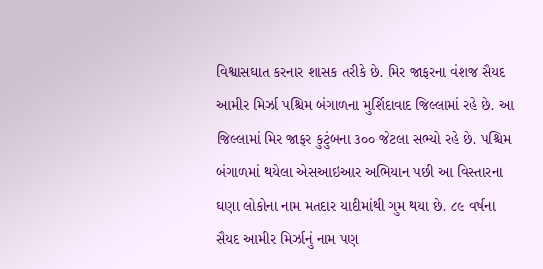વિશ્વાસઘાત કરનાર શાસક તરીકે છે. મિર જાફરના વંશજ સૈયદ આમીર મિર્ઝા પશ્ચિમ બંગાળના મુર્શિદાવાદ જિલ્લામાં રહે છે. આ જિલ્લામાં મિર જાફર કુટુંબના ૩૦૦ જેટલા સભ્યો રહે છે. પશ્ચિમ બંગાળમાં થયેલા એસઆઇઆર અભિયાન પછી આ વિસ્તારના ઘણા લોકોના નામ મતદાર યાદીમાંથી ગુમ થયા છે. ૮૯ વર્ષના સૈયદ આમીર મિર્ઝાનું નામ પણ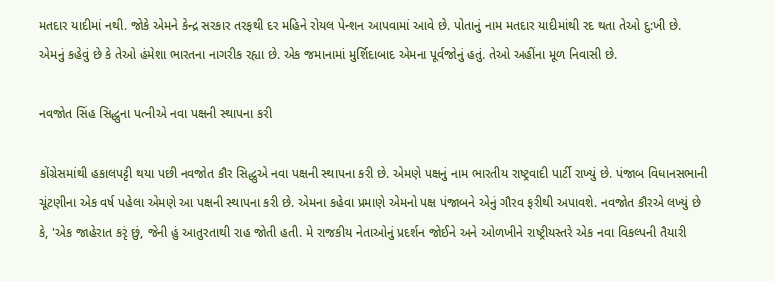મતદાર યાદીમાં નથી. જોકે એમને કેન્દ્ર સરકાર તરફથી દર મહિને રોયલ પેન્શન આપવામાં આવે છે. પોતાનું નામ મતદાર યાદીમાંથી રદ થતા તેઓ દુ:ખી છે. એમનું કહેવું છે કે તેઓ હંમેશા ભારતના નાગરીક રહ્યા છે. એક જમાનામાં મુર્શિદાબાદ એમના પૂર્વજોનું હતું. તેઓ અહીંના મૂળ નિવાસી છે.

નવજોત સિંહ સિદ્ધુના પત્નીએ નવા પક્ષની સ્થાપના કરી

કોંગ્રેસમાંથી હકાલપટ્ટી થયા પછી નવજોત કૌર સિદ્ધુએ નવા પક્ષની સ્થાપના કરી છે. એમણે પક્ષનું નામ ભારતીય રાષ્ટ્રવાદી પાર્ટી રાખ્યું છે. પંજાબ વિધાનસભાની ચૂંટણીના એક વર્ષ પહેલા એમણે આ પક્ષની સ્થાપના કરી છે. એમના કહેવા પ્રમાણે એમનો પક્ષ પંજાબને એનું ગૌરવ ફરીથી અપાવશે. નવજોત કૌરએ લખ્યું છે કે, 'એક જાહેરાત કરૃં છું, જેની હું આતુરતાથી રાહ જોતી હતી. મે રાજકીય નેતાઓનું પ્રદર્શન જોઈને અને ઓળખીને રાષ્ટ્રીયસ્તરે એક નવા વિકલ્પની તૈયારી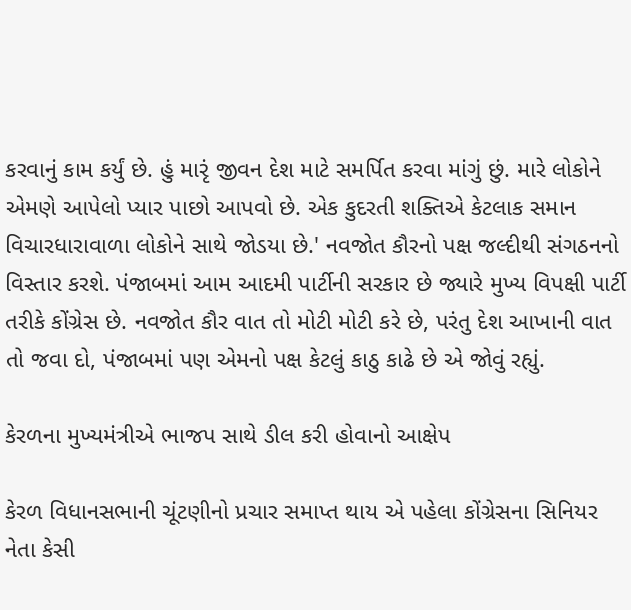કરવાનું કામ કર્યું છે. હું મારૃં જીવન દેશ માટે સમર્પિત કરવા માંગું છું. મારે લોકોને એમણે આપેલો પ્યાર પાછો આપવો છે. એક કુદરતી શક્તિએ કેટલાક સમાન વિચારધારાવાળા લોકોને સાથે જોડયા છે.' નવજોત કૌરનો પક્ષ જલ્દીથી સંગઠનનો વિસ્તાર કરશે. પંજાબમાં આમ આદમી પાર્ટીની સરકાર છે જ્યારે મુખ્ય વિપક્ષી પાર્ટી તરીકે કોંગ્રેસ છે. નવજોત કૌર વાત તો મોટી મોટી કરે છે, પરંતુ દેશ આખાની વાત તો જવા દો, પંજાબમાં પણ એમનો પક્ષ કેટલું કાઠુ કાઢે છે એ જોવું રહ્યું.

કેરળના મુખ્યમંત્રીએ ભાજપ સાથે ડીલ કરી હોવાનો આક્ષેપ

કેરળ વિધાનસભાની ચૂંટણીનો પ્રચાર સમાપ્ત થાય એ પહેલા કોંગ્રેસના સિનિયર નેતા કેસી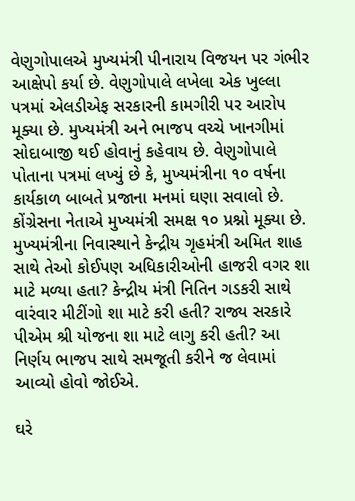વેણુગોપાલએ મુખ્યમંત્રી પીનારાય વિજયન પર ગંભીર આક્ષેપો કર્યા છે. વેણુગોપાલે લખેલા એક ખુલ્લા પત્રમાં એલડીએફ સરકારની કામગીરી પર આરોપ મૂક્યા છે. મુખ્યમંત્રી અને ભાજપ વચ્ચે ખાનગીમાં સોદાબાજી થઈ હોવાનું કહેવાય છે. વેણુગોપાલે પોતાના પત્રમાં લખ્યું છે કે, મુખ્યમંત્રીના ૧૦ વર્ષના કાર્યકાળ બાબતે પ્રજાના મનમાં ઘણા સવાલો છે. કોંગ્રેસના નેતાએ મુખ્યમંત્રી સમક્ષ ૧૦ પ્રશ્નો મૂક્યા છે. મુખ્યમંત્રીના નિવાસ્થાને કેન્દ્રીય ગૃહમંત્રી અમિત શાહ સાથે તેઓ કોઈપણ અધિકારીઓની હાજરી વગર શા માટે મળ્યા હતા? કેન્દ્રીય મંત્રી નિતિન ગડકરી સાથે વારંવાર મીટીંગો શા માટે કરી હતી? રાજ્ય સરકારે પીએમ શ્રી યોજના શા માટે લાગુ કરી હતી? આ નિર્ણય ભાજપ સાથે સમજૂતી કરીને જ લેવામાં આવ્યો હોવો જોઈએ.

ઘરે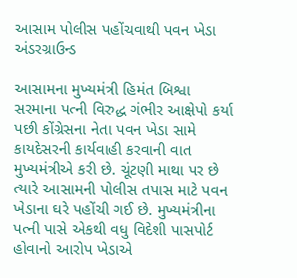આસામ પોલીસ પહોંચવાથી પવન ખેડા અંડરગ્રાઉન્ડ

આસામના મુખ્યમંત્રી હિમંત બિશ્વા સરમાના પત્ની વિરુદ્ધ ગંભીર આક્ષેપો કર્યા પછી કોંગ્રેસના નેતા પવન ખેડા સામે કાયદેસરની કાર્યવાહી કરવાની વાત મુખ્યમંત્રીએ કરી છે. ચૂંટણી માથા પર છે ત્યારે આસામની પોલીસ તપાસ માટે પવન ખેડાના ઘરે પહોંચી ગઈ છે. મુખ્યમંત્રીના પત્ની પાસે એકથી વધુ વિદેશી પાસપોર્ટ હોવાનો આરોપ ખેડાએ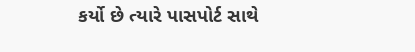કર્યો છે ત્યારે પાસપોર્ટ સાથે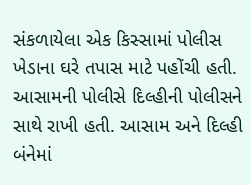સંકળાયેલા એક કિસ્સામાં પોલીસ ખેડાના ઘરે તપાસ માટે પહોંચી હતી. આસામની પોલીસે દિલ્હીની પોલીસને સાથે રાખી હતી. આસામ અને દિલ્હી બંનેમાં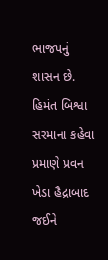ભાજપનું શાસન છે. હિમંત બિશ્વા સરમાના કહેવા પ્રમાણે પ્રવન ખેડા હૈદ્રાબાદ જઈને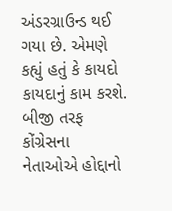અંડરગ્રાઉન્ડ થઈ ગયા છે. એમણે કહ્યું હતું કે કાયદો કાયદાનું કામ કરશે. બીજી તરફ કોંગ્રેસના નેતાઓએ હોદ્દાનો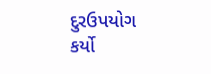દુરઉપયોગ કર્યો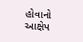હોવાનો આક્ષેપ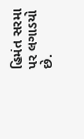હિમંત સરમા પર લગાડયો છે.